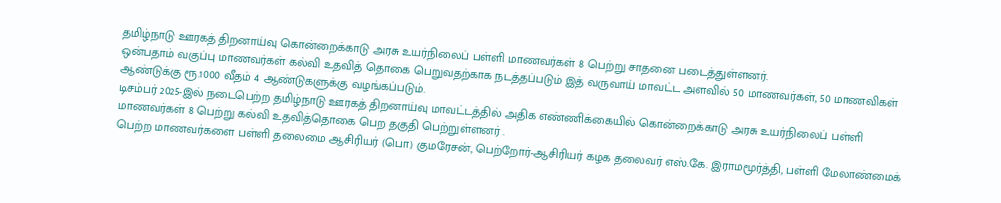தமிழ்நாடு ஊரகத் திறனாய்வு கொன்றைக்காடு அரசு உயர்நிலைப் பள்ளி மாணவர்கள் 8 பெற்று சாதனை படைத்துள்ளனர்.
ஒன்பதாம் வகுப்பு மாணவர்கள் கல்வி உதவித் தொகை பெறுவதற்காக நடத்தப்படும் இத் வருவாய் மாவட்ட அளவில் 50 மாணவர்கள், 50 மாணவிகள் ஆண்டுக்கு ரூ.1000 வீதம் 4 ஆண்டுகளுக்கு வழங்கப்படும்.
டிசம்பர் 2025-இல் நடைபெற்ற தமிழ்நாடு ஊரகத் திறனாய்வு மாவட்டத்தில் அதிக எண்ணிக்கையில் கொன்றைக்காடு அரசு உயர்நிலைப் பள்ளி மாணவர்கள் 8 பெற்று கல்வி உதவித்தொகை பெற தகுதி பெற்றுள்ளனர் .
பெற்ற மாணவர்களை பள்ளி தலைமை ஆசிரியர் (பொ) குமரேசன், பெற்றோர்-ஆசிரியர் கழக தலைவர் எஸ்.கே. இராமமூர்த்தி, பள்ளி மேலாண்மைக்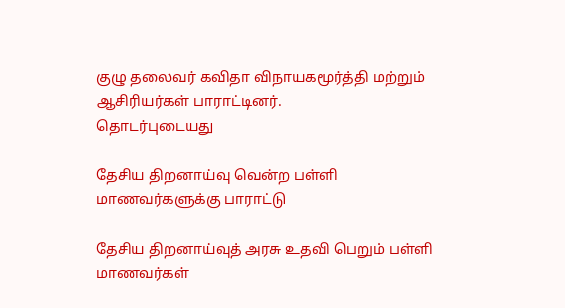குழு தலைவர் கவிதா விநாயகமூர்த்தி மற்றும் ஆசிரியர்கள் பாராட்டினர்.
தொடர்புடையது

தேசிய திறனாய்வு வென்ற பள்ளி மாணவர்களுக்கு பாராட்டு

தேசிய திறனாய்வுத் அரசு உதவி பெறும் பள்ளி மாணவர்கள்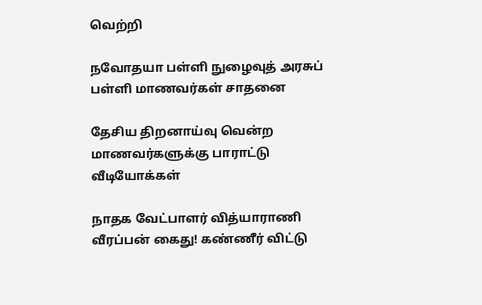வெற்றி

நவோதயா பள்ளி நுழைவுத் அரசுப் பள்ளி மாணவர்கள் சாதனை

தேசிய திறனாய்வு வென்ற மாணவர்களுக்கு பாராட்டு
வீடியோக்கள்

நாதக வேட்பாளர் வித்யாராணி வீரப்பன் கைது! கண்ணீர் விட்டு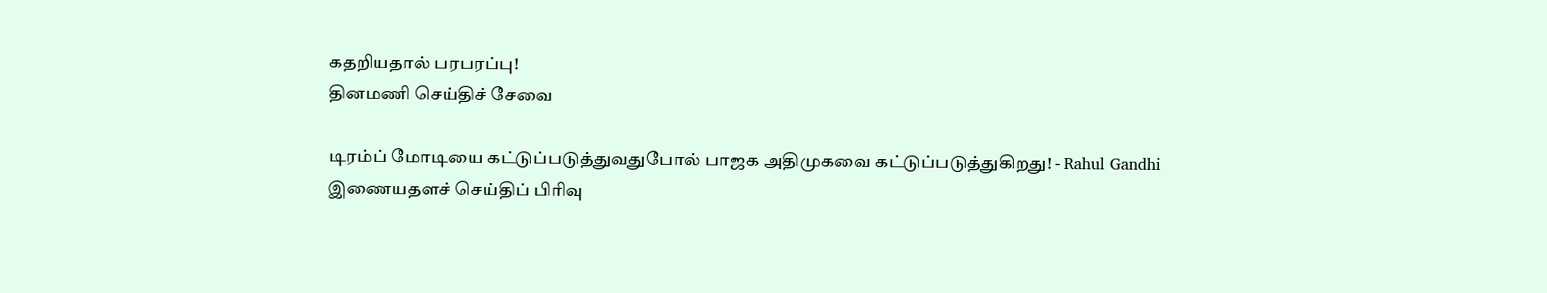கதறியதால் பரபரப்பு!
தினமணி செய்திச் சேவை

டிரம்ப் மோடியை கட்டுப்படுத்துவதுபோல் பாஜக அதிமுகவை கட்டுப்படுத்துகிறது! - Rahul Gandhi
இணையதளச் செய்திப் பிரிவு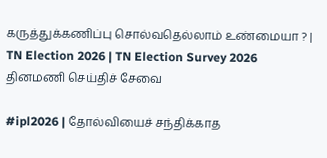கருத்துக்கணிப்பு சொல்வதெல்லாம் உண்மையா ? | TN Election 2026 | TN Election Survey 2026
தினமணி செய்திச் சேவை

#ipl2026 | தோல்வியைச் சந்திக்காத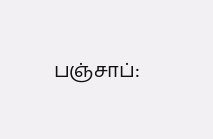பஞ்சாப்: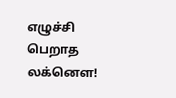எழுச்சி பெறாத லக்னௌ!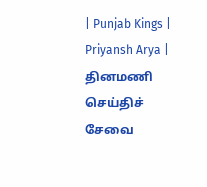| Punjab Kings | Priyansh Arya |
தினமணி செய்திச் சேவை